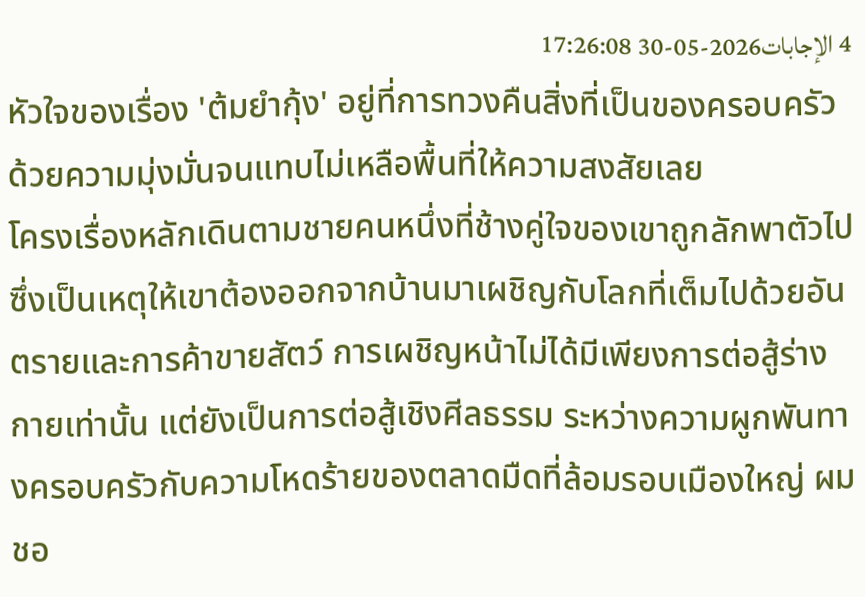4 الإجابات2026-05-30 17:26:08
หัวใจของเรื่อง 'ต้มยำกุ้ง' อยู่ที่การทวงคืนสิ่งที่เป็นของครอบครัวด้วยความมุ่งมั่นจนแทบไม่เหลือพื้นที่ให้ความสงสัยเลย
โครงเรื่องหลักเดินตามชายคนหนึ่งที่ช้างคู่ใจของเขาถูกลักพาตัวไป ซึ่งเป็นเหตุให้เขาต้องออกจากบ้านมาเผชิญกับโลกที่เต็มไปด้วยอันตรายและการค้าขายสัตว์ การเผชิญหน้าไม่ได้มีเพียงการต่อสู้ร่างกายเท่านั้น แต่ยังเป็นการต่อสู้เชิงศีลธรรม ระหว่างความผูกพันทางครอบครัวกับความโหดร้ายของตลาดมืดที่ล้อมรอบเมืองใหญ่ ผมชอ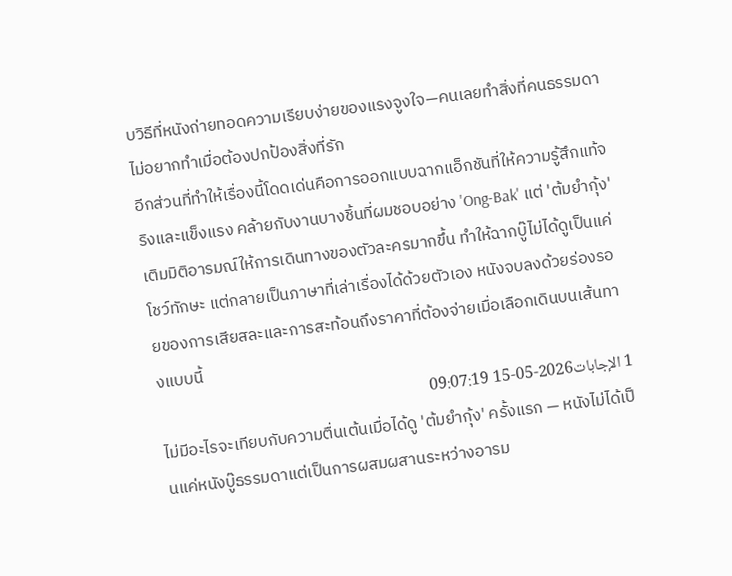บวิธีที่หนังถ่ายทอดความเรียบง่ายของแรงจูงใจ—คนเลยทำสิ่งที่คนธรรมดาไม่อยากทำเมื่อต้องปกป้องสิ่งที่รัก
อีกส่วนที่ทำให้เรื่องนี้โดดเด่นคือการออกแบบฉากแอ็กชันที่ให้ความรู้สึกแท้จริงและแข็งแรง คล้ายกับงานบางชิ้นที่ผมชอบอย่าง 'Ong-Bak' แต่ 'ต้มยำกุ้ง' เติมมิติอารมณ์ให้การเดินทางของตัวละครมากขึ้น ทำให้ฉากบู๊ไม่ได้ดูเป็นแค่โชว์ทักษะ แต่กลายเป็นภาษาที่เล่าเรื่องได้ด้วยตัวเอง หนังจบลงด้วยร่องรอยของการเสียสละและการสะท้อนถึงราคาที่ต้องจ่ายเมื่อเลือกเดินบนเส้นทางแบบนี้
1 الإجابات2026-05-15 09:07:19
ไม่มีอะไรจะเทียบกับความตื่นเต้นเมื่อได้ดู 'ต้มยำกุ้ง' ครั้งแรก — หนังไม่ได้เป็นแค่หนังบู๊ธรรมดาแต่เป็นการผสมผสานระหว่างอารม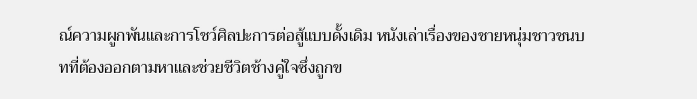ณ์ความผูกพันและการโชว์ศิลปะการต่อสู้แบบดั้งเดิม หนังเล่าเรื่องของชายหนุ่มชาวชนบทที่ต้องออกตามหาและช่วยชีวิตช้างคู่ใจซึ่งถูกข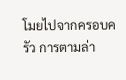โมยไปจากครอบครัว การตามล่า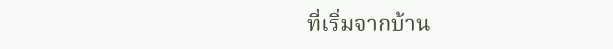ที่เริ่มจากบ้าน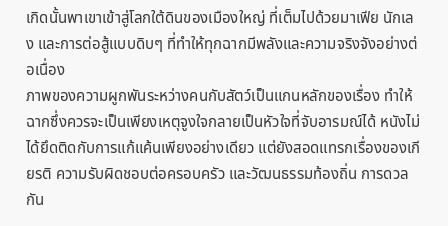เกิดนั้นพาเขาเข้าสู่โลกใต้ดินของเมืองใหญ่ ที่เต็มไปด้วยมาเฟีย นักเลง และการต่อสู้แบบดิบๆ ที่ทำให้ทุกฉากมีพลังและความจริงจังอย่างต่อเนื่อง
ภาพของความผูกพันระหว่างคนกับสัตว์เป็นแกนหลักของเรื่อง ทำให้ฉากซึ่งควรจะเป็นเพียงเหตุจูงใจกลายเป็นหัวใจที่จับอารมณ์ได้ หนังไม่ได้ยึดติดกับการแก้แค้นเพียงอย่างเดียว แต่ยังสอดแทรกเรื่องของเกียรติ ความรับผิดชอบต่อครอบครัว และวัฒนธรรมท้องถิ่น การดวลกัน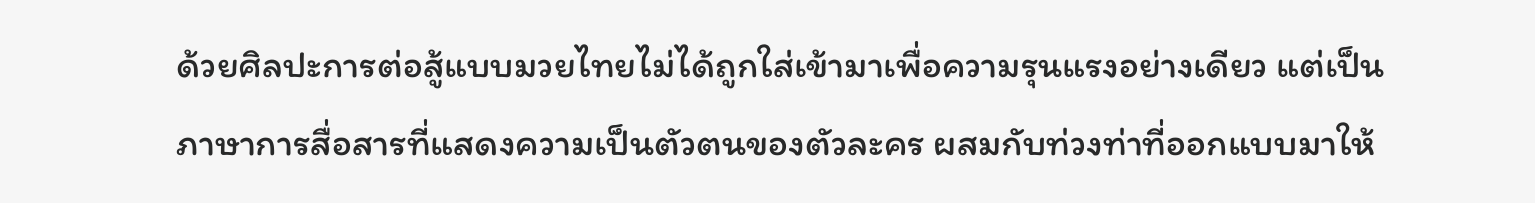ด้วยศิลปะการต่อสู้แบบมวยไทยไม่ได้ถูกใส่เข้ามาเพื่อความรุนแรงอย่างเดียว แต่เป็นภาษาการสื่อสารที่แสดงความเป็นตัวตนของตัวละคร ผสมกับท่วงท่าที่ออกแบบมาให้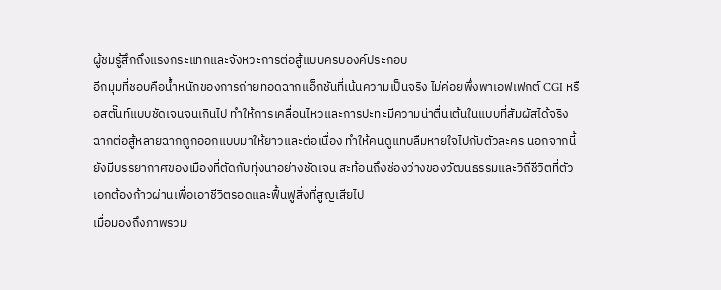ผู้ชมรู้สึกถึงแรงกระแทกและจังหวะการต่อสู้แบบครบองค์ประกอบ
อีกมุมที่ชอบคือน้ำหนักของการถ่ายทอดฉากแอ็กชันที่เน้นความเป็นจริง ไม่ค่อยพึ่งพาเอฟเฟกต์ CGI หรือสตั๊นท์แบบชัดเจนจนเกินไป ทำให้การเคลื่อนไหวและการปะทะมีความน่าตื่นเต้นในแบบที่สัมผัสได้จริง ฉากต่อสู้หลายฉากถูกออกแบบมาให้ยาวและต่อเนื่อง ทำให้คนดูแทบลืมหายใจไปกับตัวละคร นอกจากนี้ยังมีบรรยากาศของเมืองที่ตัดกับทุ่งนาอย่างชัดเจน สะท้อนถึงช่องว่างของวัฒนธรรมและวิถีชีวิตที่ตัวเอกต้องก้าวผ่านเพื่อเอาชีวิตรอดและฟื้นฟูสิ่งที่สูญเสียไป
เมื่อมองถึงภาพรวม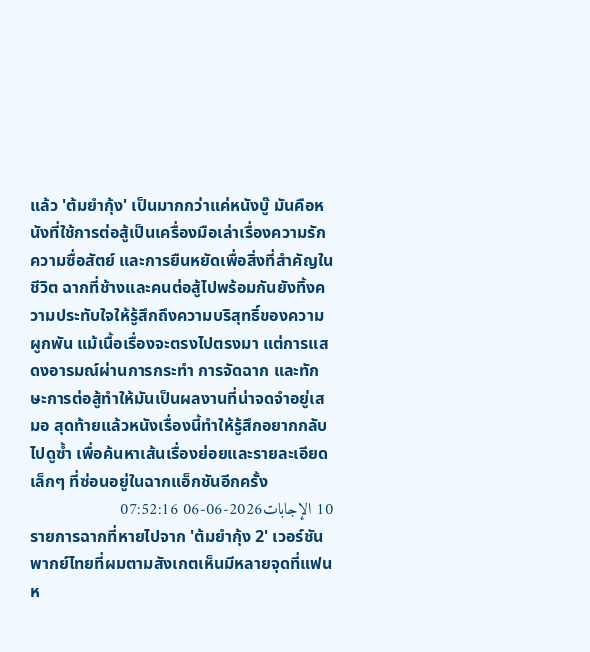แล้ว 'ต้มยำกุ้ง' เป็นมากกว่าแค่หนังบู๊ มันคือหนังที่ใช้การต่อสู้เป็นเครื่องมือเล่าเรื่องความรัก ความซื่อสัตย์ และการยืนหยัดเพื่อสิ่งที่สำคัญในชีวิต ฉากที่ช้างและคนต่อสู้ไปพร้อมกันยังทิ้งความประทับใจให้รู้สึกถึงความบริสุทธิ์ของความผูกพัน แม้เนื้อเรื่องจะตรงไปตรงมา แต่การแสดงอารมณ์ผ่านการกระทำ การจัดฉาก และทักษะการต่อสู้ทำให้มันเป็นผลงานที่น่าจดจำอยู่เสมอ สุดท้ายแล้วหนังเรื่องนี้ทำให้รู้สึกอยากกลับไปดูซ้ำ เพื่อค้นหาเส้นเรื่องย่อยและรายละเอียดเล็กๆ ที่ซ่อนอยู่ในฉากแอ็กชันอีกครั้ง
10 الإجابات2026-06-06 07:52:16
รายการฉากที่หายไปจาก 'ต้มยำกุ้ง 2' เวอร์ชันพากย์ไทยที่ผมตามสังเกตเห็นมีหลายจุดที่แฟนห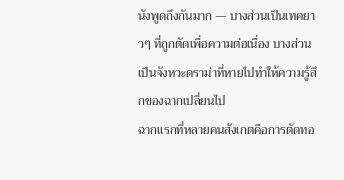นังพูดถึงกันมาก — บางส่วนเป็นเทคยาวๆ ที่ถูกตัดเพื่อความต่อเนื่อง บางส่วนเป็นจังหวะดราม่าที่หายไปทำให้ความรู้สึกของฉากเปลี่ยนไป
ฉากแรกที่หลายคนสังเกตคือการตัดทอ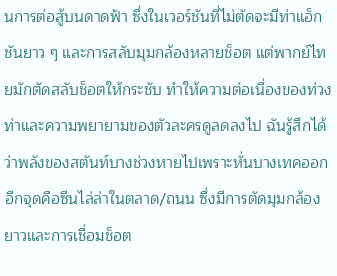นการต่อสู้บนดาดฟ้า ซึ่งในเวอร์ชันที่ไม่ตัดจะมีท่าแอ็กชันยาว ๆ และการสลับมุมกล้องหลายช็อต แต่พากย์ไทยมักตัดสลับช็อตให้กระชับ ทำให้ความต่อเนื่องของท่วงท่าและความพยายามของตัวละครดูลดลงไป ฉันรู้สึกได้ว่าพลังของสตันท์บางช่วงหายไปเพราะหั่นบางเทคออก
อีกจุดคือซีนไล่ล่าในตลาด/ถนน ซึ่งมีการตัดมุมกล้องยาวและการเชื่อมช็อต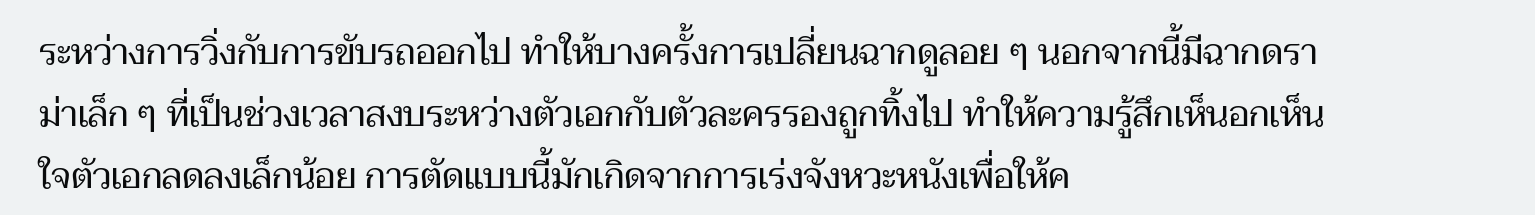ระหว่างการวิ่งกับการขับรถออกไป ทำให้บางครั้งการเปลี่ยนฉากดูลอย ๆ นอกจากนี้มีฉากดราม่าเล็ก ๆ ที่เป็นช่วงเวลาสงบระหว่างตัวเอกกับตัวละครรองถูกทิ้งไป ทำให้ความรู้สึกเห็นอกเห็นใจตัวเอกลดลงเล็กน้อย การตัดแบบนี้มักเกิดจากการเร่งจังหวะหนังเพื่อให้ค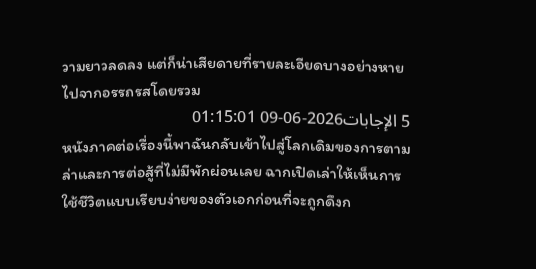วามยาวลดลง แต่ก็น่าเสียดายที่รายละเอียดบางอย่างหายไปจากอรรถรสโดยรวม
5 الإجابات2026-06-09 01:15:01
หนังภาคต่อเรื่องนี้พาฉันกลับเข้าไปสู่โลกเดิมของการตามล่าและการต่อสู้ที่ไม่มีพักผ่อนเลย ฉากเปิดเล่าให้เห็นการใช้ชีวิตแบบเรียบง่ายของตัวเอกก่อนที่จะถูกดึงก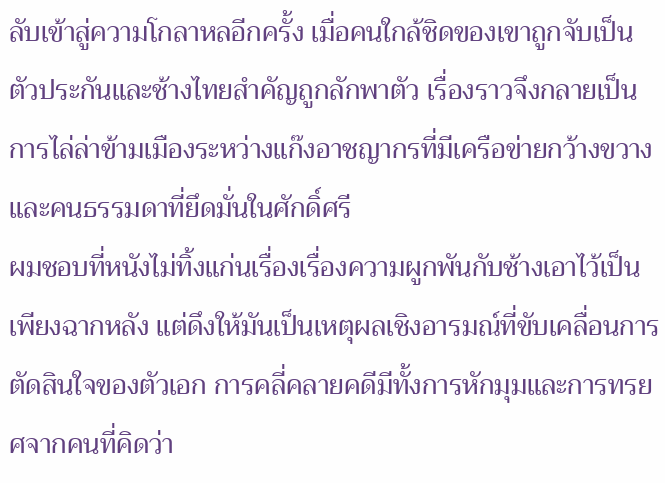ลับเข้าสู่ความโกลาหลอีกครั้ง เมื่อคนใกล้ชิดของเขาถูกจับเป็นตัวประกันและช้างไทยสำคัญถูกลักพาตัว เรื่องราวจึงกลายเป็นการไล่ล่าข้ามเมืองระหว่างแก๊งอาชญากรที่มีเครือข่ายกว้างขวางและคนธรรมดาที่ยึดมั่นในศักดิ์ศรี
ผมชอบที่หนังไม่ทิ้งแก่นเรื่องเรื่องความผูกพันกับช้างเอาไว้เป็นเพียงฉากหลัง แต่ดึงให้มันเป็นเหตุผลเชิงอารมณ์ที่ขับเคลื่อนการตัดสินใจของตัวเอก การคลี่คลายคดีมีทั้งการหักมุมและการทรยศจากคนที่คิดว่า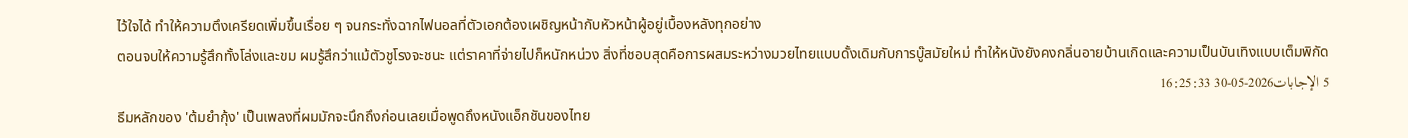ไว้ใจได้ ทำให้ความตึงเครียดเพิ่มขึ้นเรื่อย ๆ จนกระทั่งฉากไฟนอลที่ตัวเอกต้องเผชิญหน้ากับหัวหน้าผู้อยู่เบื้องหลังทุกอย่าง
ตอนจบให้ความรู้สึกทั้งโล่งและขม ผมรู้สึกว่าแม้ตัวชูโรงจะชนะ แต่ราคาที่จ่ายไปก็หนักหน่วง สิ่งที่ชอบสุดคือการผสมระหว่างมวยไทยแบบดั้งเดิมกับการบู๊สมัยใหม่ ทำให้หนังยังคงกลิ่นอายบ้านเกิดและความเป็นบันเทิงแบบเต็มพิกัด
5 الإجابات2026-05-30 16:25:33
ธีมหลักของ 'ต้มยำกุ้ง' เป็นเพลงที่ผมมักจะนึกถึงก่อนเลยเมื่อพูดถึงหนังแอ็กชันของไทย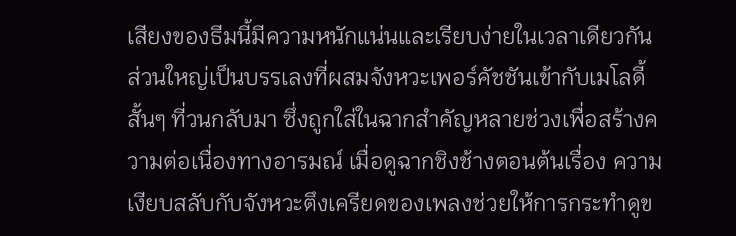เสียงของธีมนี้มีความหนักแน่นและเรียบง่ายในเวลาเดียวกัน ส่วนใหญ่เป็นบรรเลงที่ผสมจังหวะเพอร์คัชชันเข้ากับเมโลดี้สั้นๆ ที่วนกลับมา ซึ่งถูกใส่ในฉากสำคัญหลายช่วงเพื่อสร้างความต่อเนื่องทางอารมณ์ เมื่อดูฉากชิงช้างตอนต้นเรื่อง ความเงียบสลับกับจังหวะตึงเครียดของเพลงช่วยให้การกระทำดูข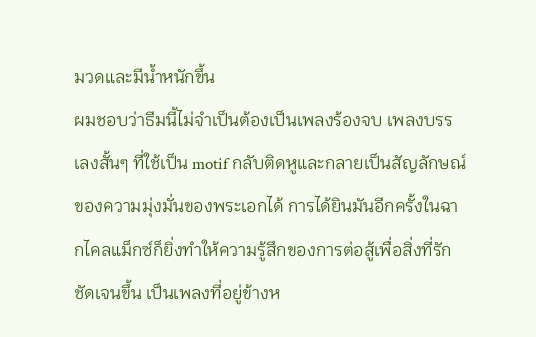มวดและมีน้ำหนักขึ้น
ผมชอบว่าธีมนี้ไม่จำเป็นต้องเป็นเพลงร้องจบ เพลงบรรเลงสั้นๆ ที่ใช้เป็น motif กลับติดหูและกลายเป็นสัญลักษณ์ของความมุ่งมั่นของพระเอกได้ การได้ยินมันอีกครั้งในฉากไคลแม็กซ์ก็ยิ่งทำให้ความรู้สึกของการต่อสู้เพื่อสิ่งที่รักชัดเจนขึ้น เป็นเพลงที่อยู่ข้างห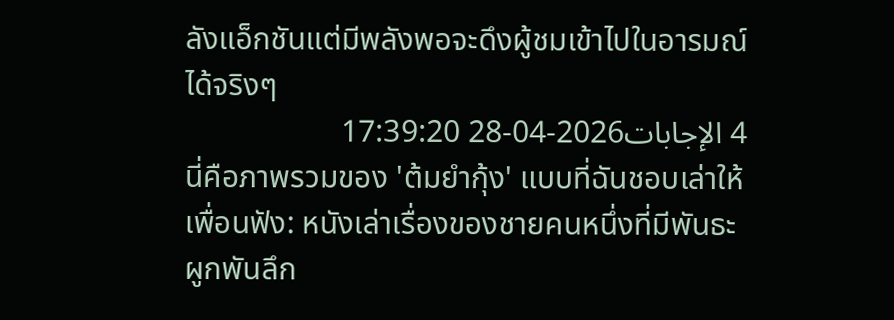ลังแอ็กชันแต่มีพลังพอจะดึงผู้ชมเข้าไปในอารมณ์ได้จริงๆ
4 الإجابات2026-04-28 17:39:20
นี่คือภาพรวมของ 'ต้มยำกุ้ง' แบบที่ฉันชอบเล่าให้เพื่อนฟัง: หนังเล่าเรื่องของชายคนหนึ่งที่มีพันธะผูกพันลึก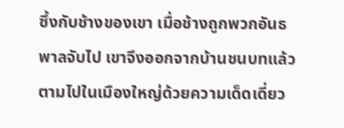ซึ้งกับช้างของเขา เมื่อช้างถูกพวกอันธพาลจับไป เขาจึงออกจากบ้านชนบทแล้วตามไปในเมืองใหญ่ด้วยความเด็ดเดี่ยว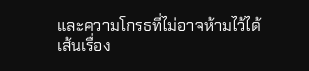และความโกรธที่ไม่อาจห้ามไว้ได้
เส้นเรื่อง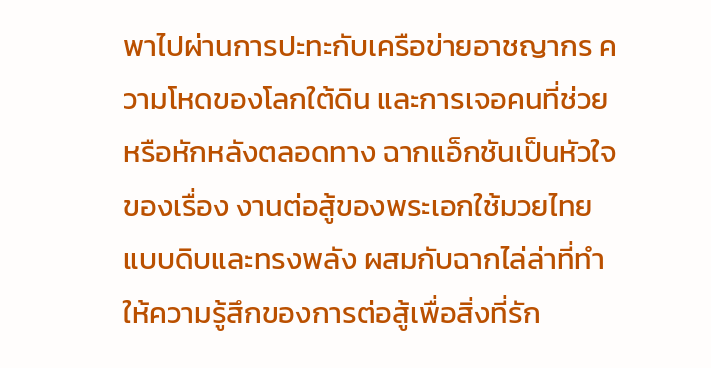พาไปผ่านการปะทะกับเครือข่ายอาชญากร ความโหดของโลกใต้ดิน และการเจอคนที่ช่วยหรือหักหลังตลอดทาง ฉากแอ็กชันเป็นหัวใจของเรื่อง งานต่อสู้ของพระเอกใช้มวยไทยแบบดิบและทรงพลัง ผสมกับฉากไล่ล่าที่ทำให้ความรู้สึกของการต่อสู้เพื่อสิ่งที่รัก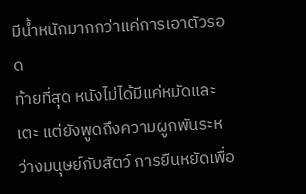มีน้ำหนักมากกว่าแค่การเอาตัวรอด
ท้ายที่สุด หนังไม่ได้มีแค่หมัดและเตะ แต่ยังพูดถึงความผูกพันระหว่างมนุษย์กับสัตว์ การยืนหยัดเพื่อ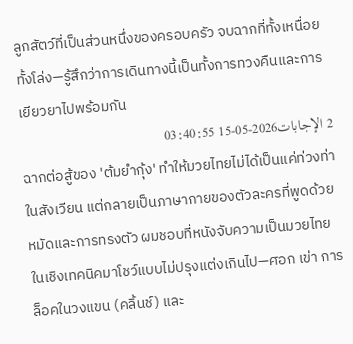ลูกสัตว์ที่เป็นส่วนหนึ่งของครอบครัว จบฉากที่ทั้งเหนื่อยทั้งโล่ง—รู้สึกว่าการเดินทางนี้เป็นทั้งการทวงคืนและการเยียวยาไปพร้อมกัน
2 الإجابات2026-05-15 03:40:55
ฉากต่อสู้ของ 'ต้มยำกุ้ง' ทำให้มวยไทยไม่ได้เป็นแค่ท่วงท่าในสังเวียน แต่กลายเป็นภาษากายของตัวละครที่พูดด้วยหมัดและการทรงตัว ผมชอบที่หนังจับความเป็นมวยไทยในเชิงเทคนิคมาโชว์แบบไม่ปรุงแต่งเกินไป—ศอก เข่า การล็อคในวงแขน (คลิ้นช์) และ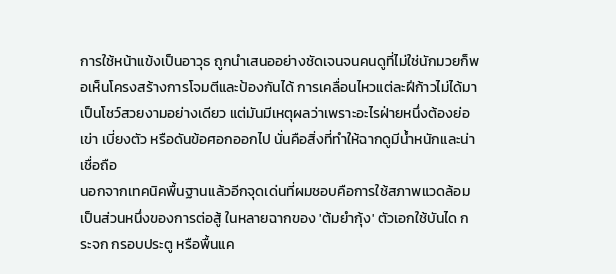การใช้หน้าแข้งเป็นอาวุธ ถูกนำเสนออย่างชัดเจนจนคนดูที่ไม่ใช่นักมวยก็พอเห็นโครงสร้างการโจมตีและป้องกันได้ การเคลื่อนไหวแต่ละฝีก้าวไม่ได้มาเป็นโชว์สวยงามอย่างเดียว แต่มันมีเหตุผลว่าเพราะอะไรฝ่ายหนึ่งต้องย่อเข่า เบี่ยงตัว หรือดันข้อศอกออกไป นั่นคือสิ่งที่ทำให้ฉากดูมีน้ำหนักและน่าเชื่อถือ
นอกจากเทคนิคพื้นฐานแล้วอีกจุดเด่นที่ผมชอบคือการใช้สภาพแวดล้อมเป็นส่วนหนึ่งของการต่อสู้ ในหลายฉากของ 'ต้มยำกุ้ง' ตัวเอกใช้บันได กระจก กรอบประตู หรือพื้นแค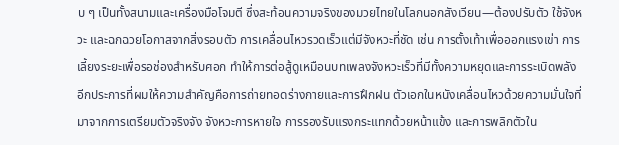บ ๆ เป็นทั้งสนามและเครื่องมือโจมตี ซึ่งสะท้อนความจริงของมวยไทยในโลกนอกสังเวียน—ต้องปรับตัว ใช้จังหวะ และฉกฉวยโอกาสจากสิ่งรอบตัว การเคลื่อนไหวรวดเร็วแต่มีจังหวะที่ชัด เช่น การตั้งเท้าเพื่อออกแรงเข่า การเลี้ยงระยะเพื่อรอช่องสำหรับศอก ทำให้การต่อสู้ดูเหมือนบทเพลงจังหวะเร็วที่มีทั้งความหยุดและการระเบิดพลัง
อีกประการที่ผมให้ความสำคัญคือการถ่ายทอดร่างกายและการฝึกฝน ตัวเอกในหนังเคลื่อนไหวด้วยความมั่นใจที่มาจากการเตรียมตัวจริงจัง จังหวะการหายใจ การรองรับแรงกระแทกด้วยหน้าแข้ง และการพลิกตัวใน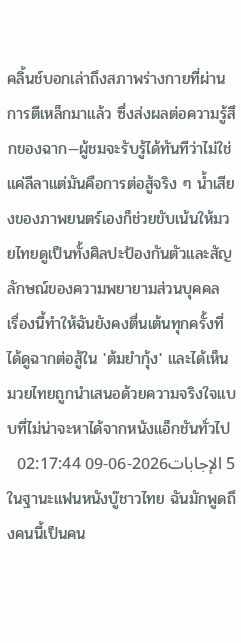คลิ้นช์บอกเล่าถึงสภาพร่างกายที่ผ่านการตีเหล็กมาแล้ว ซึ่งส่งผลต่อความรู้สึกของฉาก—ผู้ชมจะรับรู้ได้ทันทีว่าไม่ใช่แค่ลีลาแต่มันคือการต่อสู้จริง ๆ น้ำเสียงของภาพยนตร์เองก็ช่วยขับเน้นให้มวยไทยดูเป็นทั้งศิลปะป้องกันตัวและสัญลักษณ์ของความพยายามส่วนบุคคล เรื่องนี้ทำให้ฉันยังคงตื่นเต้นทุกครั้งที่ได้ดูฉากต่อสู้ใน 'ต้มยำกุ้ง' และได้เห็นมวยไทยถูกนำเสนอด้วยความจริงใจแบบที่ไม่น่าจะหาได้จากหนังแอ็กชันทั่วไป
5 الإجابات2026-06-09 02:17:44
ในฐานะแฟนหนังบู๊ชาวไทย ฉันมักพูดถึงคนนี้เป็นคน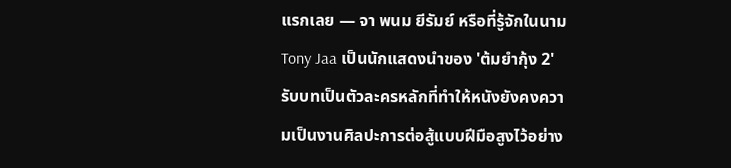แรกเลย — จา พนม ยีรัมย์ หรือที่รู้จักในนาม Tony Jaa เป็นนักแสดงนำของ 'ต้มยํากุ้ง 2' รับบทเป็นตัวละครหลักที่ทำให้หนังยังคงความเป็นงานศิลปะการต่อสู้แบบฝีมือสูงไว้อย่าง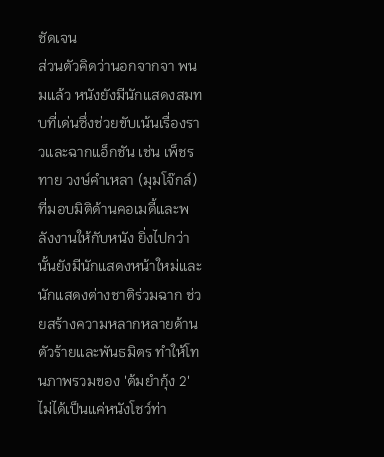ชัดเจน
ส่วนตัวคิดว่านอกจากจา พนมแล้ว หนังยังมีนักแสดงสมทบที่เด่นซึ่งช่วยขับเน้นเรื่องราวและฉากแอ็กชัน เช่น เพ็ชรทาย วงษ์คำเหลา (มุมโจ๊กล์) ที่มอบมิติด้านคอเมดี้และพลังงานให้กับหนัง ยิ่งไปกว่านั้นยังมีนักแสดงหน้าใหม่และนักแสดงต่างชาติร่วมฉาก ช่วยสร้างความหลากหลายด้านตัวร้ายและพันธมิตร ทำให้โทนภาพรวมของ 'ต้มยํากุ้ง 2' ไม่ได้เป็นแค่หนังโชว์ท่า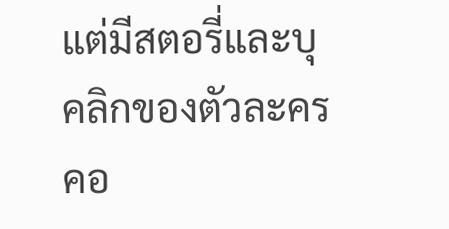แต่มีสตอรี่และบุคลิกของตัวละครคอ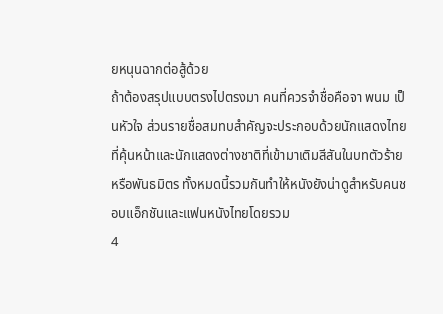ยหนุนฉากต่อสู้ด้วย
ถ้าต้องสรุปแบบตรงไปตรงมา คนที่ควรจำชื่อคือจา พนม เป็นหัวใจ ส่วนรายชื่อสมทบสำคัญจะประกอบด้วยนักแสดงไทยที่คุ้นหน้าและนักแสดงต่างชาติที่เข้ามาเติมสีสันในบทตัวร้ายหรือพันธมิตร ทั้งหมดนี้รวมกันทำให้หนังยังน่าดูสำหรับคนชอบแอ็กชันและแฟนหนังไทยโดยรวม
4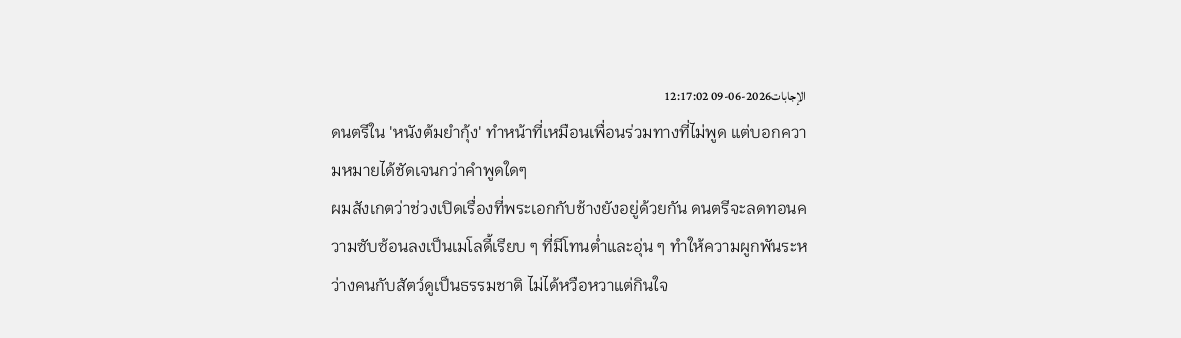الإجابات2026-06-09 12:17:02
ดนตรีใน 'หนังต้มยํากุ้ง' ทำหน้าที่เหมือนเพื่อนร่วมทางที่ไม่พูด แต่บอกความหมายได้ชัดเจนกว่าคำพูดใดๆ
ผมสังเกตว่าช่วงเปิดเรื่องที่พระเอกกับช้างยังอยู่ด้วยกัน ดนตรีจะลดทอนความซับซ้อนลงเป็นเมโลดี้เรียบ ๆ ที่มีโทนต่ำและอุ่น ๆ ทำให้ความผูกพันระหว่างคนกับสัตว์ดูเป็นธรรมชาติ ไม่ได้หวือหวาแต่กินใจ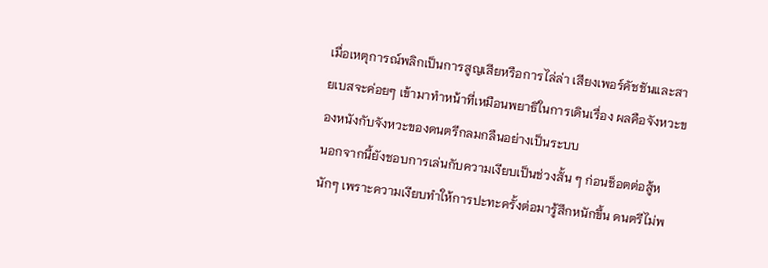เมื่อเหตุการณ์พลิกเป็นการสูญเสียหรือการไล่ล่า เสียงเพอร์คัชชันและสายเบสจะค่อยๆ เข้ามาทำหน้าที่เหมือนพยาธิในการเดินเรื่อง ผลคือจังหวะของหนังกับจังหวะของดนตรีกลมกลืนอย่างเป็นระบบ
นอกจากนี้ยังชอบการเล่นกับความเงียบเป็นช่วงสั้น ๆ ก่อนช็อตต่อสู้หนักๆ เพราะความเงียบทำให้การปะทะครั้งต่อมารู้สึกหนักขึ้น ดนตรีไม่พ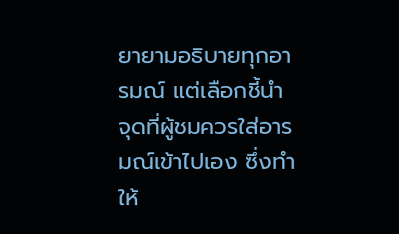ยายามอธิบายทุกอารมณ์ แต่เลือกชี้นำจุดที่ผู้ชมควรใส่อารมณ์เข้าไปเอง ซึ่งทำให้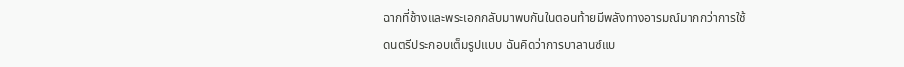ฉากที่ช้างและพระเอกกลับมาพบกันในตอนท้ายมีพลังทางอารมณ์มากกว่าการใช้ดนตรีประกอบเต็มรูปแบบ ฉันคิดว่าการบาลานซ์แบ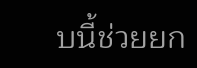บนี้ช่วยยก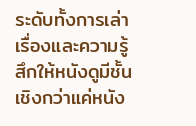ระดับทั้งการเล่าเรื่องและความรู้สึกให้หนังดูมีชั้นเชิงกว่าแค่หนัง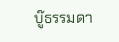บู๊ธรรมดา